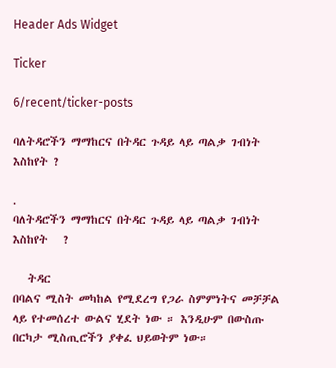Header Ads Widget

Ticker

6/recent/ticker-posts

ባለትዳሮችን ማማከርና በትዳር ጉዳይ ላይ ጣልቃ ገብነት እስከየት ?

.
ባለትዳሮችን ማማከርና በትዳር ጉዳይ ላይ ጣልቃ ገብነት
እስከየት   ?

   ትዳር
በባልና ሚስት መካከል የሚደረግ የጋራ ስምምነትና መቻቻል ላይ የተመሰረተ ውልና ሂደት ነው ። እንዲሁም በውስጡ በርካታ ሚስጢሮችን ያቀፈ ህይወትም ነው።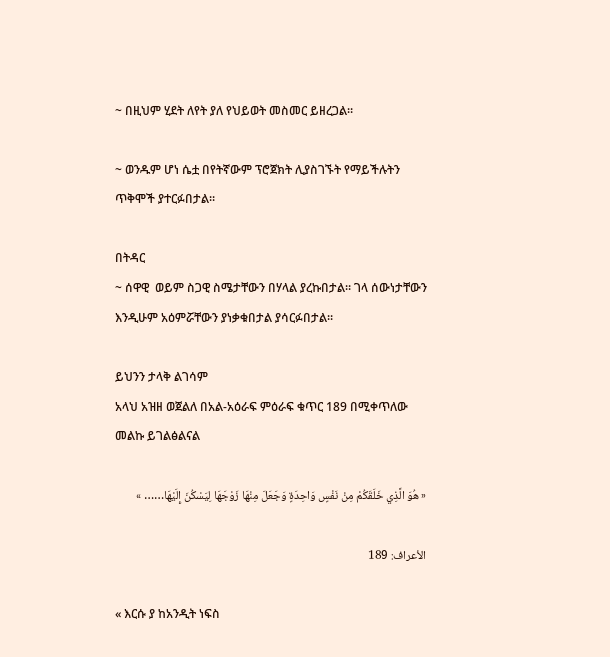~ በዚህም ሂደት ለየት ያለ የህይወት መስመር ይዘረጋል።

~ ወንዱም ሆነ ሴቷ በየትኛውም ፕሮጀክት ሊያስገኙት የማይችሉትን ጥቅሞች ያተርፉበታል።

በትዳር
~ ሰዋዊ  ወይም ስጋዊ ስሜታቸውን በሃላል ያረኩበታል። ገላ ሰውነታቸውን እንዲሁም አዕምሯቸውን ያነቃቁበታል ያሳርፉበታል።

ይህንን ታላቅ ልገሳም
አላህ አዝዘ ወጀልለ በአል-አዕራፍ ምዕራፍ ቁጥር 189 በሚቀጥለው መልኩ ይገልፅልናል

« هُوَ الَّذِي خَلَقَكُمْ مِنْ نَفْسٍ وَاحِدَةٍ وَجَعَلَ مِنْهَا زَوْجَهَا لِيَسْكُنَ إِلَيْهَا…… »

الأعراف: 189

« እርሱ ያ ከአንዲት ነፍስ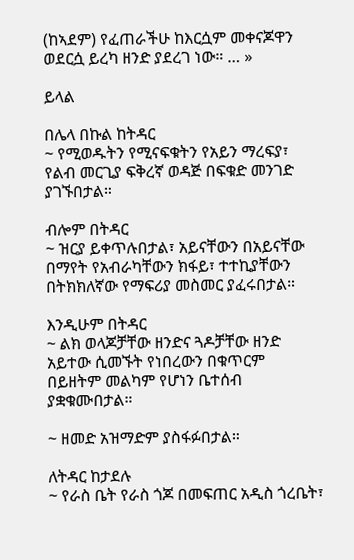(ከኣደም) የፈጠራችሁ ከእርሷም መቀናጆዋን ወደርሷ ይረካ ዘንድ ያደረገ ነው። … »

ይላል

በሌላ በኩል ከትዳር
~ የሚወዱትን የሚናፍቁትን የአይን ማረፍያ፣ የልብ መርጊያ ፍቅረኛ ወዳጅ በፍቁድ መንገድ ያገኙበታል።

ብሎም በትዳር
~ ዝርያ ይቀጥሉበታል፣ አይናቸውን በአይናቸው በማየት የአብራካቸውን ክፋይ፣ ተተኪያቸውን በትክክለኛው የማፍሪያ መስመር ያፈሩበታል።

እንዲሁም በትዳር
~ ልክ ወላጆቻቸው ዘንድና ጓዶቻቸው ዘንድ አይተው ሲመኙት የነበረውን በቁጥርም በይዘትም መልካም የሆነን ቤተሰብ ያቋቁሙበታል።

~ ዘመድ አዝማድም ያስፋፉበታል።

ለትዳር ከታደሉ
~ የራስ ቤት የራስ ጎጆ በመፍጠር አዲስ ጎረቤት፣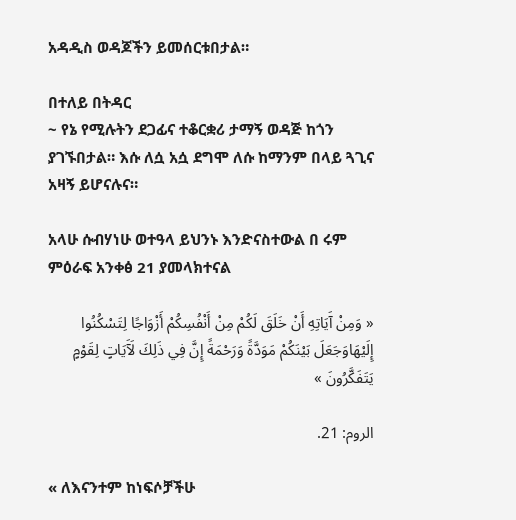አዳዲስ ወዳጆችን ይመሰርቱበታል።

በተለይ በትዳር
~ የኔ የሚሉትን ደጋፊና ተቆርቋሪ ታማኝ ወዳጅ ከጎን ያገኙበታል። እሱ ለሷ አሷ ደግሞ ለሱ ከማንም በላይ ጓጊና አዛኝ ይሆናሉና።

አላሁ ሱብሃነሁ ወተዓላ ይህንኑ እንድናስተውል በ ሩም ምዕራፍ አንቀፅ 21 ያመላክተናል

« وَمِنْ آَيَاتِهِ أَنْ خَلَقَ لَكُمْ مِنْ أَنْفُسِكُمْ أَزْوَاجًا لِتَسْكُنُوا إِلَيْهَاوَجَعَلَ بَيْنَكُمْ مَوَدَّةً وَرَحْمَةً إِنَّ فِي ذَلِكَ لَآَيَاتٍ لِقَوْمٍ يَتَفَكَّرُونَ »

الروم: 21.

« ለእናንተም ከነፍሶቻችሁ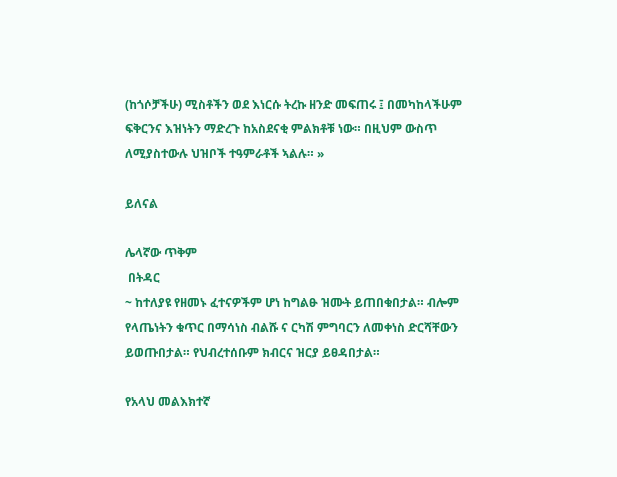(ከጎሶቻችሁ) ሚስቶችን ወደ እነርሱ ትረኩ ዘንድ መፍጠሩ ፤ በመካከላችሁም ፍቅርንና እዝነትን ማድረጉ ከአስደናቂ ምልክቶቹ ነው። በዚህም ውስጥ ለሚያስተውሉ ህዝቦች ተዓምራቶች ኣልሉ። »

ይለናል

ሌላኛው ጥቅም
 በትዳር
~ ከተለያዩ የዘመኑ ፈተናዎችም ሆነ ከግልፁ ዝሙት ይጠበቁበታል። ብሎም የላጤነትን ቁጥር በማሳነስ ብልሹ ና ርካሽ ምግባርን ለመቀነስ ድርሻቸውን ይወጡበታል። የህብረተሰቡም ክብርና ዝርያ ይፀዳበታል።

የአላህ መልእክተኛ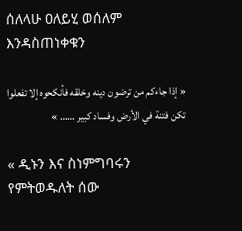ሰለላሁ ዐለይሂ ወሰለም እንዳስጠነቀቁን

« إذا جاءكم من ترضون دينه وخلقه فأنكحوه إلا تفعلوا تكن فتنة في الأرض وفساد كبير …… »

« ዲኑን እና ስነምግባሩን የምትወዱለት ሰው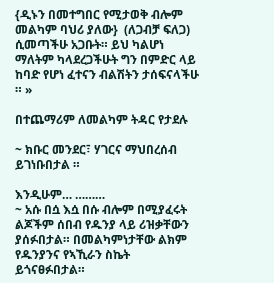{ዲኑን በመተግበር የሚታወቅ ብሎም መልካም ባህሪ ያለው}  (ለጋብቻ ፍለጋ) ሲመጣችሁ አጋቡት። ይህ ካልሆነ ማለትም ካላደረጋችሁት ግን በምድር ላይ ከባድ የሆነ ፈተናን ብልሽትን ታሰፍናላችሁ ። »

በተጨማሪም ለመልካም ትዳር የታደሉ

~ ክቡር መንደር፣ ሃገርና ማህበረሰብ ይገነቡበታል ።

እንዲሁም… ………
~ አሱ በሷ እሷ በሱ ብሎም በሚያፈሩት ልጆችም ሰበብ የዱንያ ላይ ሪዝቃቸውን ያሰፉበታል። በመልካምነታቸው ልክም የዱንያንና የኣኺራን ስኬት  ይጎናፀፉበታል።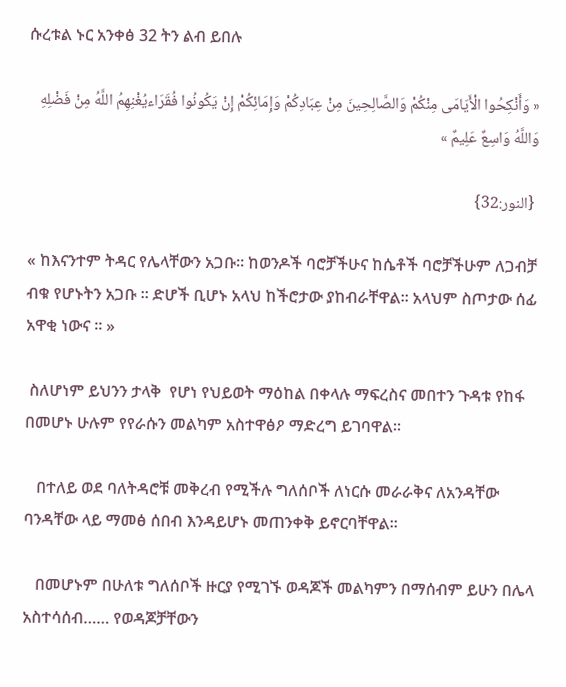ሱረቱል ኑር አንቀፅ 32 ትን ልብ ይበሉ

« وَأَنْكِحُوا الْأَيَامَى مِنْكُمْ وَالصَّالِحِينَ مِنْ عِبَادِكُمْ وَإِمَائِكُمْ إِنْ يَكُونُوا فُقَرَاءيُغْنِهِمُ اللَّهُ مِنْ فَضْلِهِ وَاللَّهُ وَاسِعٌ عَلِيمٌ »

 {النور:32}

« ከእናንተም ትዳር የሌላቸውን አጋቡ። ከወንዶች ባሮቻችሁና ከሴቶች ባሮቻችሁም ለጋብቻ ብቁ የሆኑትን አጋቡ ። ድሆች ቢሆኑ አላህ ከችሮታው ያከብራቸዋል። አላህም ስጦታው ሰፊ አዋቂ ነውና ። »

 ስለሆነም ይህንን ታላቅ  የሆነ የህይወት ማዕከል በቀላሉ ማፍረስና መበተን ጉዳቱ የከፋ በመሆኑ ሁሉም የየራሱን መልካም አስተዋፅዖ ማድረግ ይገባዋል።

   በተለይ ወደ ባለትዳሮቹ መቅረብ የሚችሉ ግለሰቦች ለነርሱ መራራቅና ለአንዳቸው ባንዳቸው ላይ ማመፅ ሰበብ እንዳይሆኑ መጠንቀቅ ይኖርባቸዋል።

   በመሆኑም በሁለቱ ግለሰቦች ዙርያ የሚገኙ ወዳጆች መልካምን በማሰብም ይሁን በሌላ አስተሳሰብ…… የወዳጆቻቸውን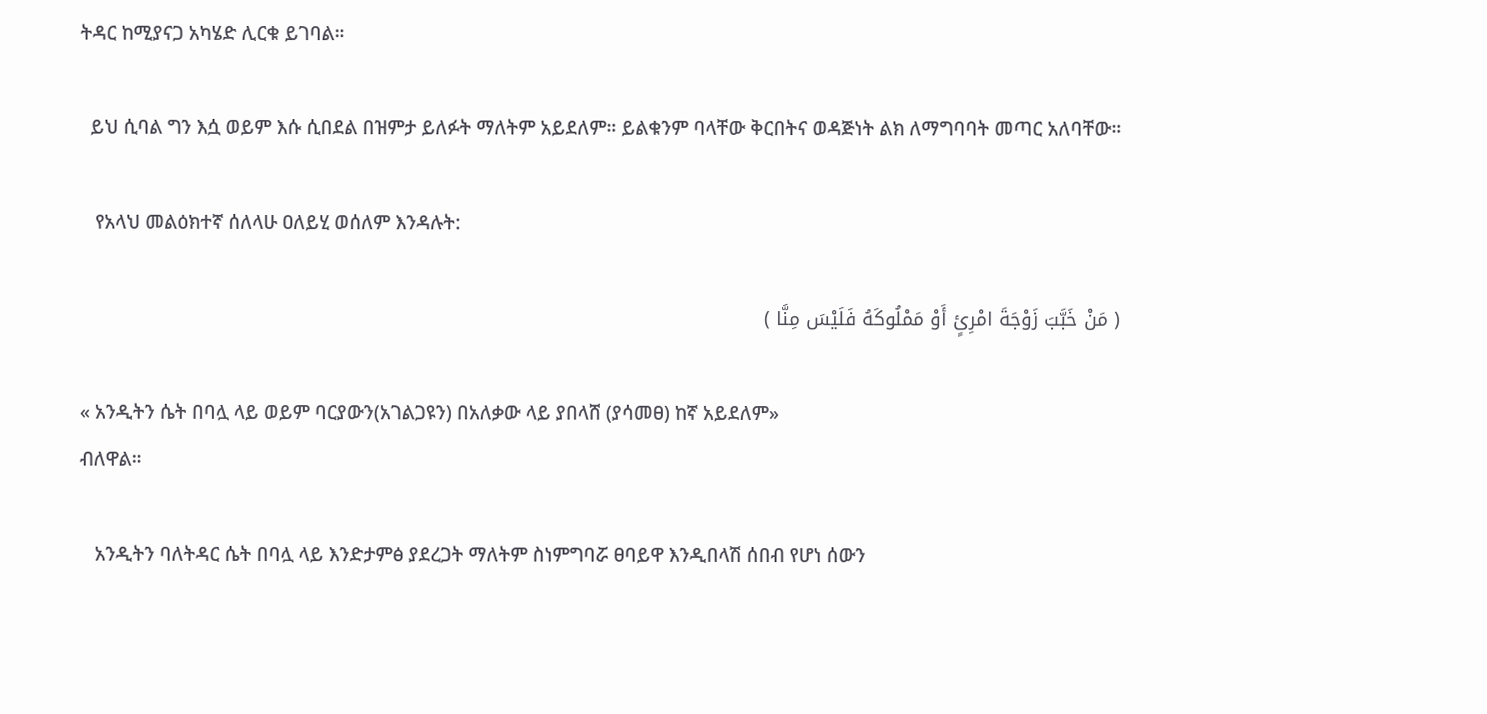ትዳር ከሚያናጋ አካሄድ ሊርቁ ይገባል።

  ይህ ሲባል ግን እሷ ወይም እሱ ሲበደል በዝምታ ይለፉት ማለትም አይደለም። ይልቁንም ባላቸው ቅርበትና ወዳጅነት ልክ ለማግባባት መጣር አለባቸው።

   የአላህ መልዕክተኛ ሰለላሁ ዐለይሂ ወሰለም እንዳሉት:

( مَنْ خَبَّبَ زَوْجَةَ امْرِئٍ أَوْ مَمْلُوكَهُ فَلَيْسَ مِنَّا )

« አንዲትን ሴት በባሏ ላይ ወይም ባርያውን(አገልጋዩን) በአለቃው ላይ ያበላሸ (ያሳመፀ) ከኛ አይደለም»
ብለዋል።

   አንዲትን ባለትዳር ሴት በባሏ ላይ እንድታምፅ ያደረጋት ማለትም ስነምግባሯ ፀባይዋ እንዲበላሽ ሰበብ የሆነ ሰውን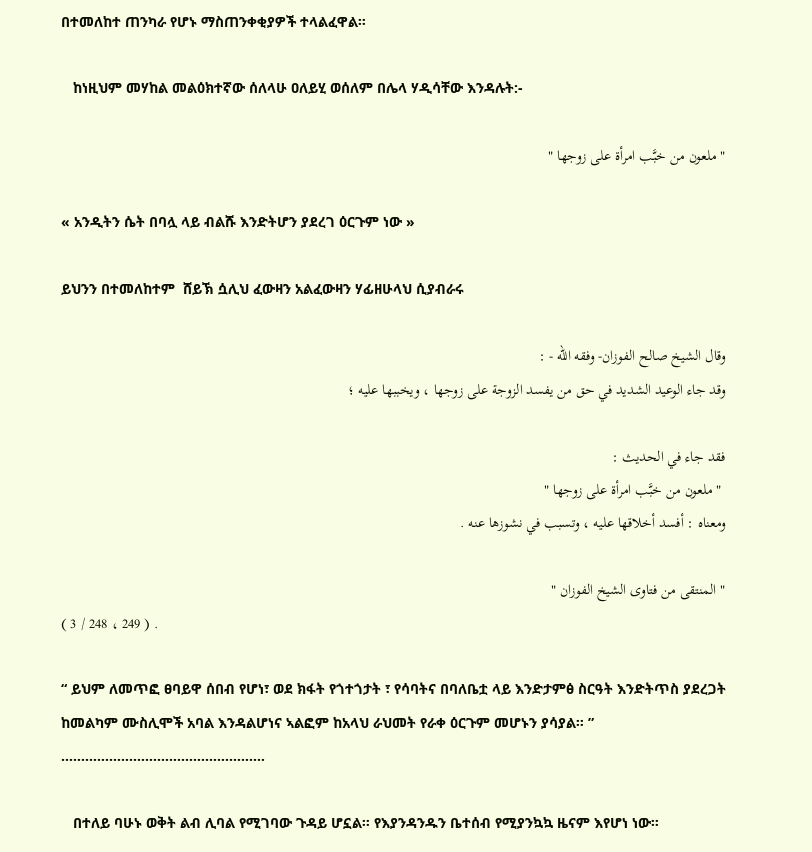በተመለከተ ጠንካራ የሆኑ ማስጠንቀቂያዎች ተላልፈዋል።

   ከነዚህም መሃከል መልዕክተኛው ሰለላሁ ዐለይሂ ወሰለም በሌላ ሃዲሳቸው እንዳሉት:-

" ملعون من خبَّب امرأة على زوجها "

« አንዲትን ሴት በባሏ ላይ ብልሹ እንድትሆን ያደረገ ዕርጉም ነው »

ይህንን በተመለከተም  ሸይኽ ሷሊህ ፈውዛን አልፈውዛን ሃፊዘሁላህ ሲያብራሩ

وقال الشيخ صالح الفوزان- وفقه الله - :
وقد جاء الوعيد الشديد في حق من يفسد الزوجة على زوجها ، ويخببها عليه ؛

فقد جاء في الحديث :
 " ملعون من خبَّب امرأة على زوجها "
ومعناه : أفسد أخلاقها عليه ، وتسبب في نشوزها عنه .

" المنتقى من فتاوى الشيخ الفوزان "
( 3 / 248 ، 249 ) .

“ ይህም ለመጥፎ ፀባይዋ ሰበብ የሆነ፣ ወደ ክፋት የጎተጎታት ፣ የሳባትና በባለቤቷ ላይ እንድታምፅ ስርዓት እንድትጥስ ያደረጋት ከመልካም ሙስሊሞች አባል እንዳልሆነና ኣልፎም ከአላህ ራህመት የራቀ ዕርጉም መሆኑን ያሳያል። ”
……………………………………………

   በተለይ ባሁኑ ወቅት ልብ ሊባል የሚገባው ጉዳይ ሆኗል። የእያንዳንዱን ቤተሰብ የሚያንኳኳ ዜናም እየሆነ ነው።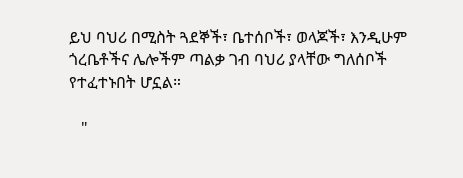ይህ ባህሪ በሚስት ጓደኞች፣ ቤተሰቦች፣ ወላጆች፣ እንዲሁም ጎረቤቶችና ሌሎችም ጣልቃ ገብ ባህሪ ያላቸው ግለሰቦች የተፈተኑበት ሆኗል።

   "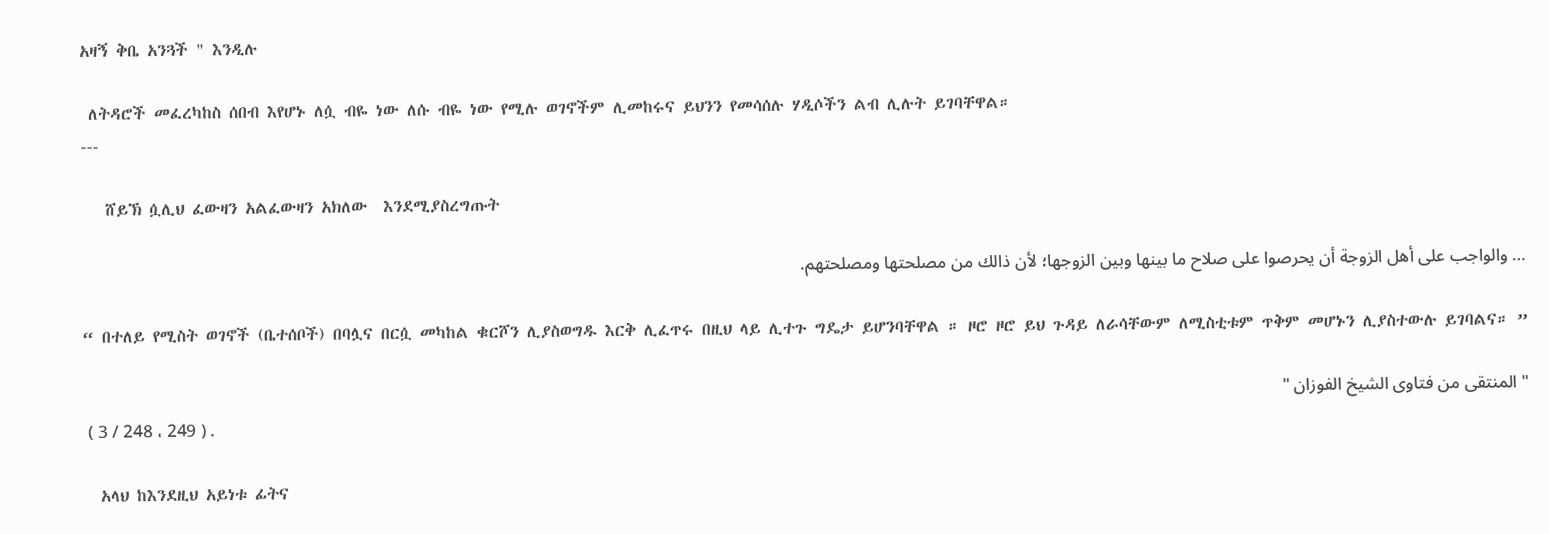አዛኝ ቅቤ አንጓች " እንዲሉ

 ለትዳሮች መፈረካከስ ሰበብ እየሆኑ ለሷ ብዬ ነው ለሱ ብዬ ነው የሚሉ ወገኖችም ሊመከሩና ይህንን የመሳሰሉ ሃዲሶችን ልብ ሊሉት ይገባቸዋል።
---

   ሸይኽ ሷሊህ ፈውዛን አልፈውዛን አክለው  እንደሚያስረግጡት

… والواجب على أهل الزوجة أن يحرصوا على صلاح ما بينها وبين الزوجها؛ لأن ذالك من مصلحتها ومصلحتهم.

“ በተለይ የሚስት ወገኖች (ቤተሰቦች) በባሏና በርሷ መካከል ቁርሾን ሊያስወግዱ እርቅ ሊፈጥሩ በዚህ ላይ ሊተጉ ግዴታ ይሆንባቸዋል ። ዞሮ ዞሮ ይህ ጉዳይ ለራሳቸውም ለሚስቲቱም ጥቅም መሆኑን ሊያስተውሉ ይገባልና። ”

" المنتقى من فتاوى الشيخ الفوزان "
 ( 3 / 248 ، 249 ) .

  አላህ ከእንደዚህ አይነቱ ፊትና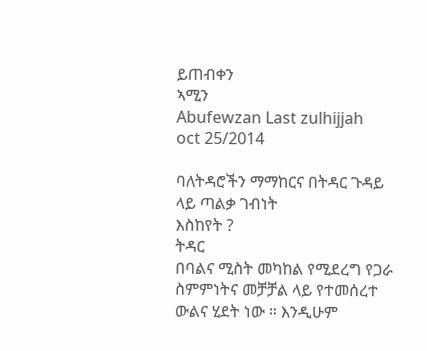ይጠብቀን
ኣሚን
Abufewzan Last zulhijjah
oct 25/2014

ባለትዳሮችን ማማከርና በትዳር ጉዳይ ላይ ጣልቃ ገብነት
እስከየት ?
ትዳር
በባልና ሚስት መካከል የሚደረግ የጋራ ስምምነትና መቻቻል ላይ የተመሰረተ ውልና ሂደት ነው ። እንዲሁም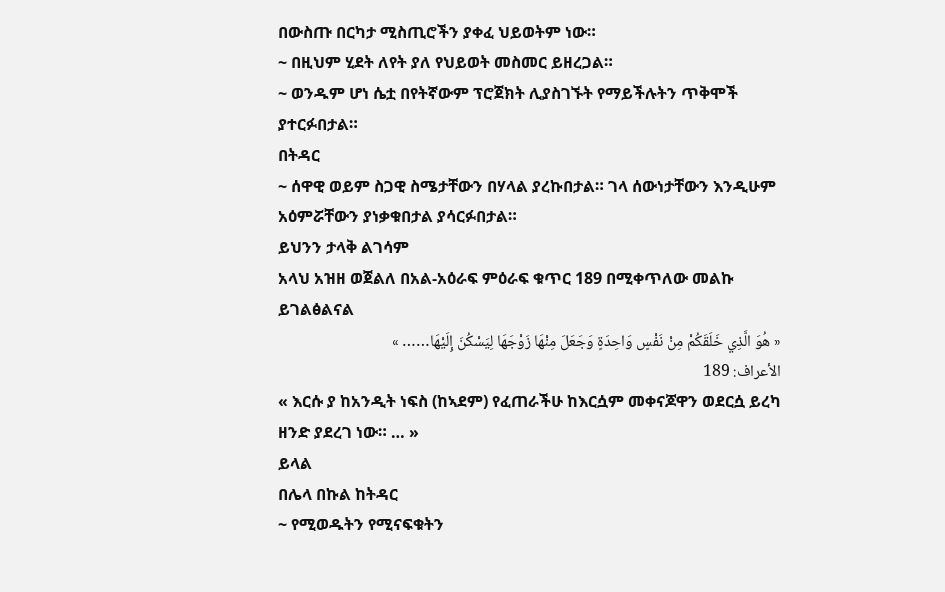በውስጡ በርካታ ሚስጢሮችን ያቀፈ ህይወትም ነው።
~ በዚህም ሂደት ለየት ያለ የህይወት መስመር ይዘረጋል።
~ ወንዱም ሆነ ሴቷ በየትኛውም ፕሮጀክት ሊያስገኙት የማይችሉትን ጥቅሞች ያተርፉበታል።
በትዳር
~ ሰዋዊ ወይም ስጋዊ ስሜታቸውን በሃላል ያረኩበታል። ገላ ሰውነታቸውን እንዲሁም አዕምሯቸውን ያነቃቁበታል ያሳርፉበታል።
ይህንን ታላቅ ልገሳም
አላህ አዝዘ ወጀልለ በአል-አዕራፍ ምዕራፍ ቁጥር 189 በሚቀጥለው መልኩ ይገልፅልናል
« هُوَ الَّذِي خَلَقَكُمْ مِنْ نَفْسٍ وَاحِدَةٍ وَجَعَلَ مِنْهَا زَوْجَهَا لِيَسْكُنَ إِلَيْهَا…… »
الأعراف: 189
« እርሱ ያ ከአንዲት ነፍስ (ከኣደም) የፈጠራችሁ ከእርሷም መቀናጆዋን ወደርሷ ይረካ ዘንድ ያደረገ ነው። … »
ይላል
በሌላ በኩል ከትዳር
~ የሚወዱትን የሚናፍቁትን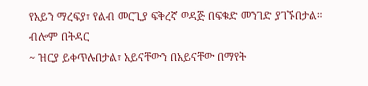የአይን ማረፍያ፣ የልብ መርጊያ ፍቅረኛ ወዳጅ በፍቁድ መንገድ ያገኙበታል።
ብሎም በትዳር
~ ዝርያ ይቀጥሉበታል፣ አይናቸውን በአይናቸው በማየት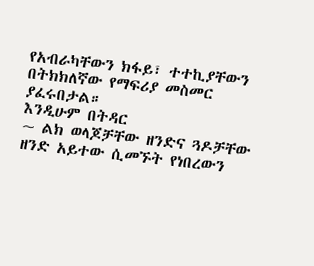የአብራካቸውን ክፋይ፣ ተተኪያቸውን በትክክለኛው የማፍሪያ መስመር ያፈሩበታል።
እንዲሁም በትዳር
~ ልክ ወላጆቻቸው ዘንድና ጓዶቻቸው ዘንድ አይተው ሲመኙት የነበረውን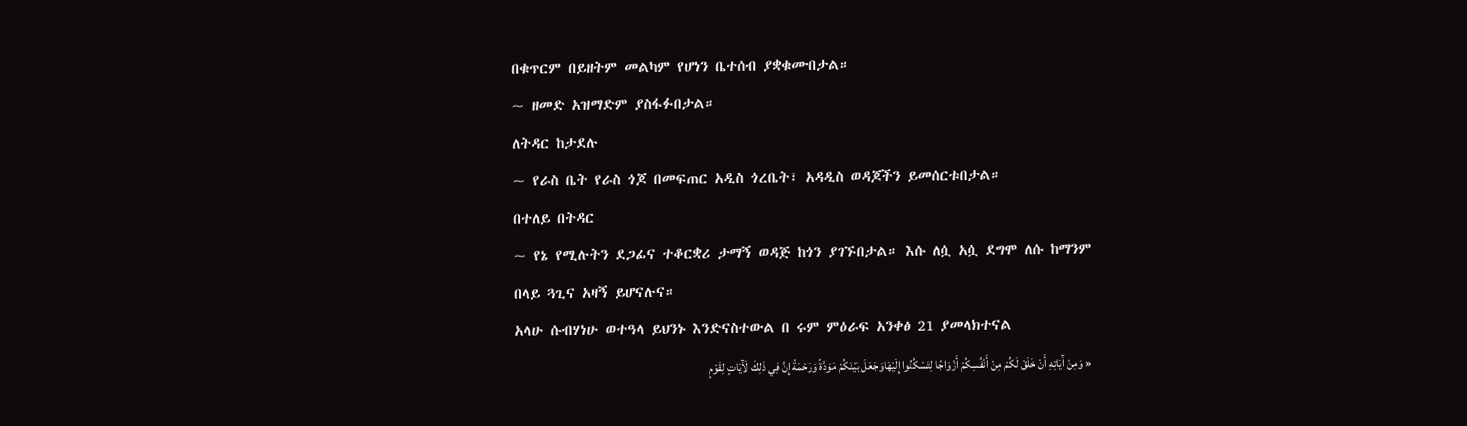በቁጥርም በይዘትም መልካም የሆነን ቤተሰብ ያቋቁሙበታል።
~ ዘመድ አዝማድም ያስፋፉበታል።
ለትዳር ከታደሉ
~ የራስ ቤት የራስ ጎጆ በመፍጠር አዲስ ጎረቤት፣ አዳዲስ ወዳጆችን ይመሰርቱበታል።
በተለይ በትዳር
~ የኔ የሚሉትን ደጋፊና ተቆርቋሪ ታማኝ ወዳጅ ከጎን ያገኙበታል። እሱ ለሷ አሷ ደግሞ ለሱ ከማንም በላይ ጓጊና አዛኝ ይሆናሉና።
አላሁ ሱብሃነሁ ወተዓላ ይህንኑ እንድናስተውል በ ሩም ምዕራፍ አንቀፅ 21 ያመላክተናል
« وَمِنْ آَيَاتِهِ أَنْ خَلَقَ لَكُمْ مِنْ أَنْفُسِكُمْ أَزْوَاجًا لِتَسْكُنُوا إِلَيْهَاوَجَعَلَ بَيْنَكُمْ مَوَدَّةً وَرَحْمَةً إِنَّ فِي ذَلِكَ لَآَيَاتٍ لِقَوْمٍ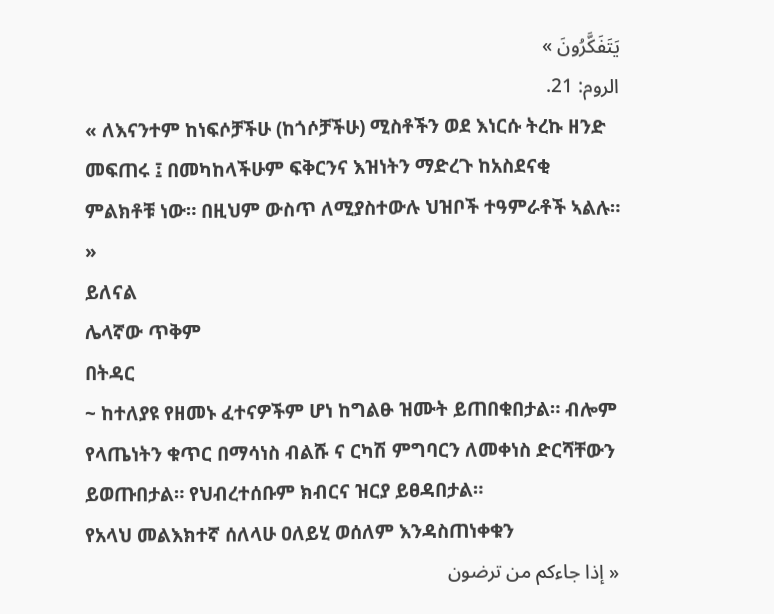يَتَفَكَّرُونَ »
الروم: 21.
« ለእናንተም ከነፍሶቻችሁ (ከጎሶቻችሁ) ሚስቶችን ወደ እነርሱ ትረኩ ዘንድ መፍጠሩ ፤ በመካከላችሁም ፍቅርንና እዝነትን ማድረጉ ከአስደናቂ ምልክቶቹ ነው። በዚህም ውስጥ ለሚያስተውሉ ህዝቦች ተዓምራቶች ኣልሉ። »
ይለናል
ሌላኛው ጥቅም
በትዳር
~ ከተለያዩ የዘመኑ ፈተናዎችም ሆነ ከግልፁ ዝሙት ይጠበቁበታል። ብሎም የላጤነትን ቁጥር በማሳነስ ብልሹ ና ርካሽ ምግባርን ለመቀነስ ድርሻቸውን ይወጡበታል። የህብረተሰቡም ክብርና ዝርያ ይፀዳበታል።
የአላህ መልእክተኛ ሰለላሁ ዐለይሂ ወሰለም እንዳስጠነቀቁን
« إذا جاءكم من ترضون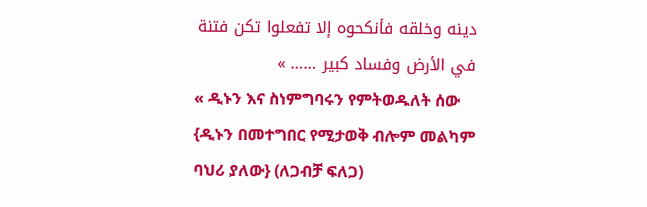دينه وخلقه فأنكحوه إلا تفعلوا تكن فتنة في الأرض وفساد كبير …… »
« ዲኑን እና ስነምግባሩን የምትወዱለት ሰው {ዲኑን በመተግበር የሚታወቅ ብሎም መልካም ባህሪ ያለው} (ለጋብቻ ፍለጋ)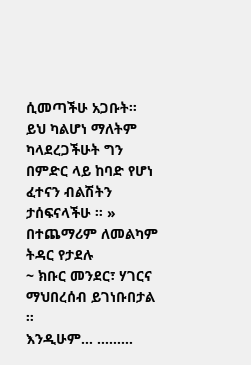ሲመጣችሁ አጋቡት። ይህ ካልሆነ ማለትም ካላደረጋችሁት ግን በምድር ላይ ከባድ የሆነ ፈተናን ብልሽትን ታሰፍናላችሁ ። »
በተጨማሪም ለመልካም ትዳር የታደሉ
~ ክቡር መንደር፣ ሃገርና ማህበረሰብ ይገነቡበታል ።
እንዲሁም… ………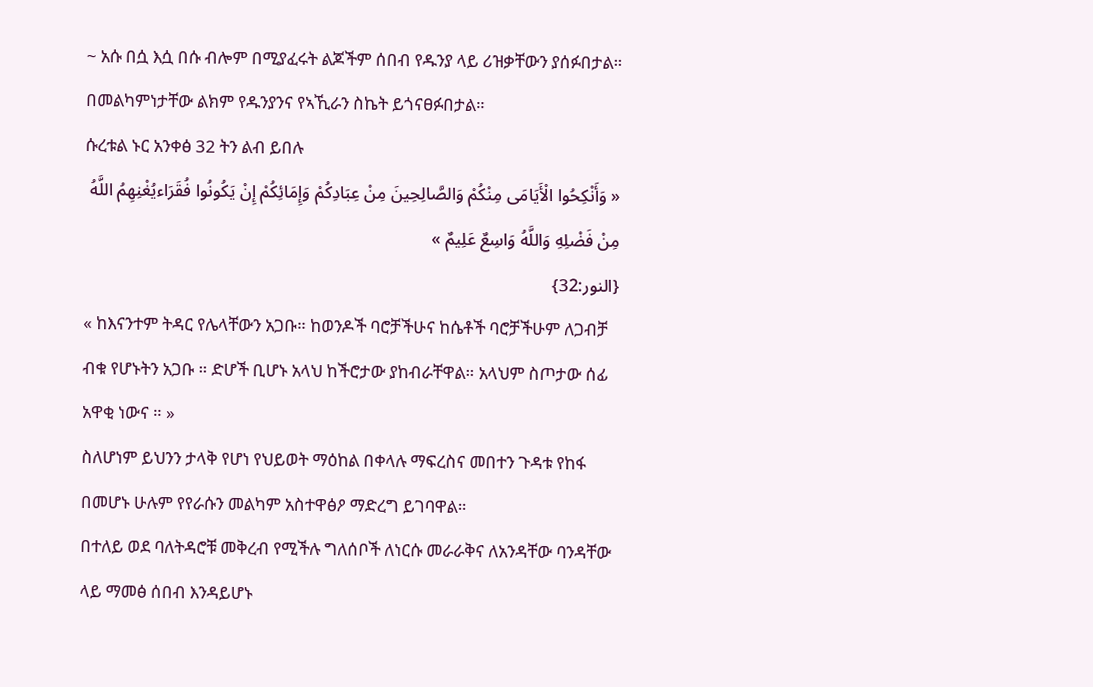~ አሱ በሷ እሷ በሱ ብሎም በሚያፈሩት ልጆችም ሰበብ የዱንያ ላይ ሪዝቃቸውን ያሰፉበታል። በመልካምነታቸው ልክም የዱንያንና የኣኺራን ስኬት ይጎናፀፉበታል።
ሱረቱል ኑር አንቀፅ 32 ትን ልብ ይበሉ
« وَأَنْكِحُوا الْأَيَامَى مِنْكُمْ وَالصَّالِحِينَ مِنْ عِبَادِكُمْ وَإِمَائِكُمْ إِنْ يَكُونُوا فُقَرَاءيُغْنِهِمُ اللَّهُ مِنْ فَضْلِهِ وَاللَّهُ وَاسِعٌ عَلِيمٌ »
{النور:32}
« ከእናንተም ትዳር የሌላቸውን አጋቡ። ከወንዶች ባሮቻችሁና ከሴቶች ባሮቻችሁም ለጋብቻ ብቁ የሆኑትን አጋቡ ። ድሆች ቢሆኑ አላህ ከችሮታው ያከብራቸዋል። አላህም ስጦታው ሰፊ አዋቂ ነውና ። »
ስለሆነም ይህንን ታላቅ የሆነ የህይወት ማዕከል በቀላሉ ማፍረስና መበተን ጉዳቱ የከፋ በመሆኑ ሁሉም የየራሱን መልካም አስተዋፅዖ ማድረግ ይገባዋል።
በተለይ ወደ ባለትዳሮቹ መቅረብ የሚችሉ ግለሰቦች ለነርሱ መራራቅና ለአንዳቸው ባንዳቸው ላይ ማመፅ ሰበብ እንዳይሆኑ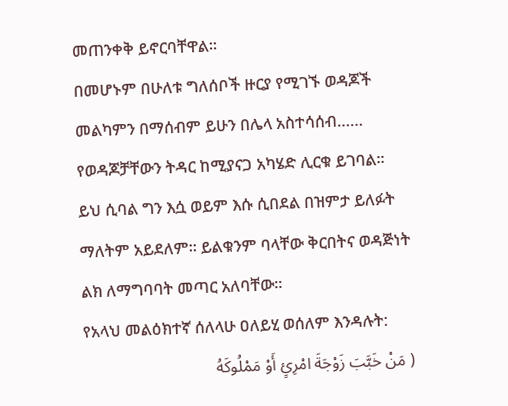መጠንቀቅ ይኖርባቸዋል።
በመሆኑም በሁለቱ ግለሰቦች ዙርያ የሚገኙ ወዳጆች መልካምን በማሰብም ይሁን በሌላ አስተሳሰብ…… የወዳጆቻቸውን ትዳር ከሚያናጋ አካሄድ ሊርቁ ይገባል።
ይህ ሲባል ግን እሷ ወይም እሱ ሲበደል በዝምታ ይለፉት ማለትም አይደለም። ይልቁንም ባላቸው ቅርበትና ወዳጅነት ልክ ለማግባባት መጣር አለባቸው።
የአላህ መልዕክተኛ ሰለላሁ ዐለይሂ ወሰለም እንዳሉት:
( مَنْ خَبَّبَ زَوْجَةَ امْرِئٍ أَوْ مَمْلُوكَهُ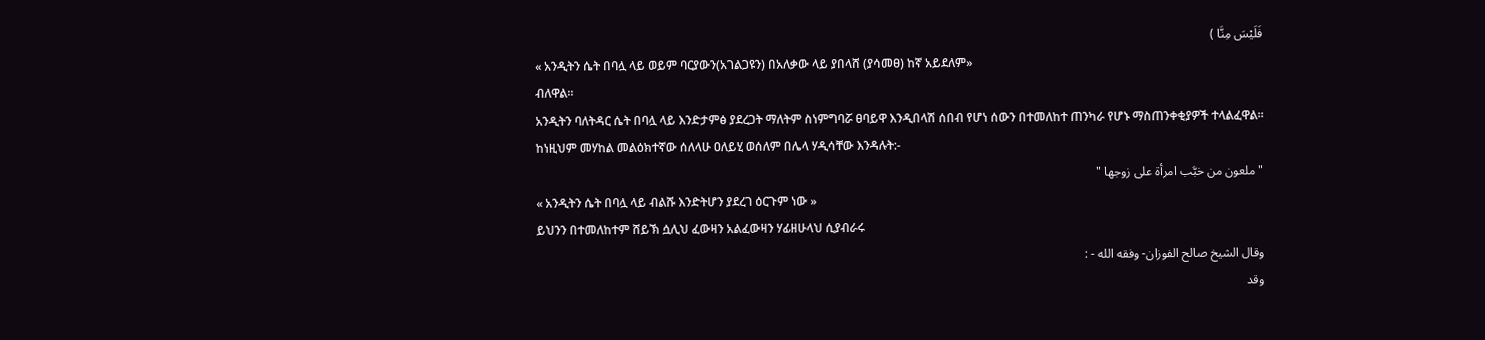فَلَيْسَ مِنَّا )
« አንዲትን ሴት በባሏ ላይ ወይም ባርያውን(አገልጋዩን) በአለቃው ላይ ያበላሸ (ያሳመፀ) ከኛ አይደለም»
ብለዋል።
አንዲትን ባለትዳር ሴት በባሏ ላይ እንድታምፅ ያደረጋት ማለትም ስነምግባሯ ፀባይዋ እንዲበላሽ ሰበብ የሆነ ሰውን በተመለከተ ጠንካራ የሆኑ ማስጠንቀቂያዎች ተላልፈዋል።
ከነዚህም መሃከል መልዕክተኛው ሰለላሁ ዐለይሂ ወሰለም በሌላ ሃዲሳቸው እንዳሉት:-
" ملعون من خبَّب امرأة على زوجها "
« አንዲትን ሴት በባሏ ላይ ብልሹ እንድትሆን ያደረገ ዕርጉም ነው »
ይህንን በተመለከተም ሸይኽ ሷሊህ ፈውዛን አልፈውዛን ሃፊዘሁላህ ሲያብራሩ
وقال الشيخ صالح الفوزان- وفقه الله - :
وقد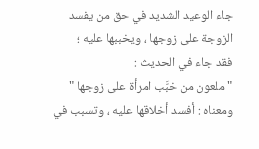جاء الوعيد الشديد في حق من يفسد الزوجة على زوجها ، ويخببها عليه ؛
فقد جاء في الحديث :
" ملعون من خبَّب امرأة على زوجها "
ومعناه : أفسد أخلاقها عليه ، وتسبب في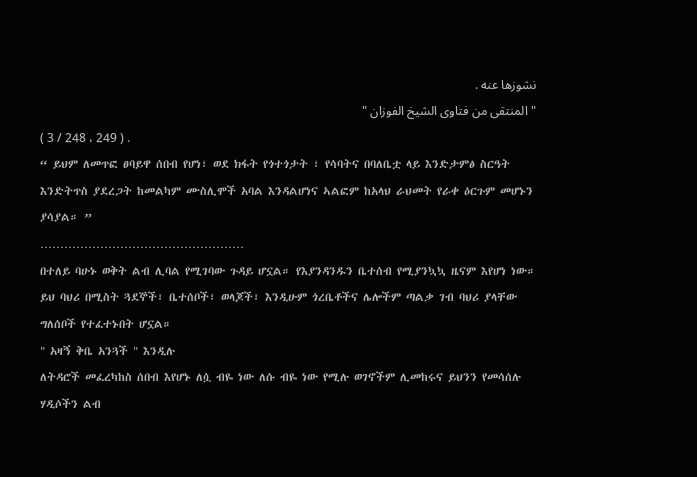نشوزها عنه .
" المنتقى من فتاوى الشيخ الفوزان "
( 3 / 248 ، 249 ) .
“ ይህም ለመጥፎ ፀባይዋ ሰበብ የሆነ፣ ወደ ክፋት የጎተጎታት ፣ የሳባትና በባለቤቷ ላይ እንድታምፅ ስርዓት እንድትጥስ ያደረጋት ከመልካም ሙስሊሞች አባል እንዳልሆነና ኣልፎም ከአላህ ራህመት የራቀ ዕርጉም መሆኑን ያሳያል። ”
……………………………………………
በተለይ ባሁኑ ወቅት ልብ ሊባል የሚገባው ጉዳይ ሆኗል። የእያንዳንዱን ቤተሰብ የሚያንኳኳ ዜናም እየሆነ ነው።
ይህ ባህሪ በሚስት ጓደኞች፣ ቤተሰቦች፣ ወላጆች፣ እንዲሁም ጎረቤቶችና ሌሎችም ጣልቃ ገብ ባህሪ ያላቸው ግለሰቦች የተፈተኑበት ሆኗል።
" አዛኝ ቅቤ አንጓች " እንዲሉ
ለትዳሮች መፈረካከስ ሰበብ እየሆኑ ለሷ ብዬ ነው ለሱ ብዬ ነው የሚሉ ወገኖችም ሊመከሩና ይህንን የመሳሰሉ ሃዲሶችን ልብ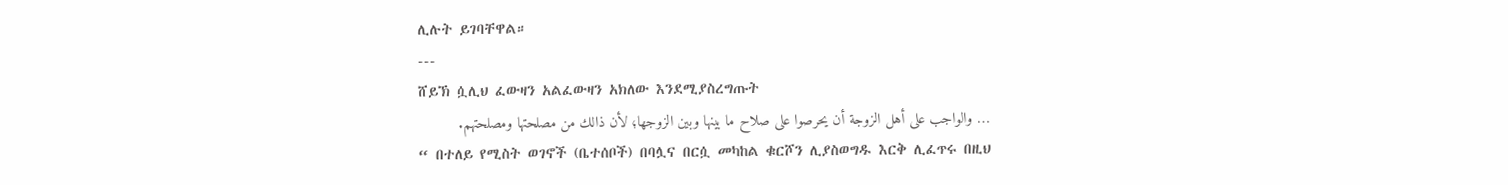ሊሉት ይገባቸዋል።
---
ሸይኽ ሷሊህ ፈውዛን አልፈውዛን አክለው እንደሚያስረግጡት
… والواجب على أهل الزوجة أن يحرصوا على صلاح ما بينها وبين الزوجها؛ لأن ذالك من مصلحتها ومصلحتهم.
“ በተለይ የሚስት ወገኖች (ቤተሰቦች) በባሏና በርሷ መካከል ቁርሾን ሊያስወግዱ እርቅ ሊፈጥሩ በዚህ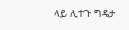ላይ ሊተጉ ግዴታ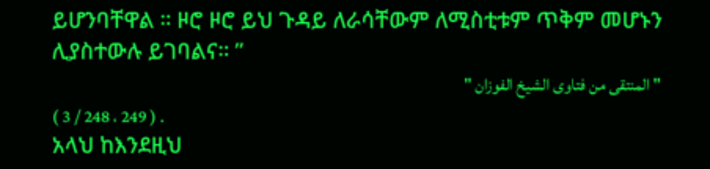ይሆንባቸዋል ። ዞሮ ዞሮ ይህ ጉዳይ ለራሳቸውም ለሚስቲቱም ጥቅም መሆኑን ሊያስተውሉ ይገባልና። ”
" المنتقى من فتاوى الشيخ الفوزان "
( 3 / 248 ، 249 ) .
አላህ ከእንደዚህ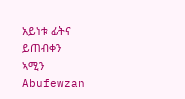አይነቱ ፊትና ይጠብቀን
ኣሚን
Abufewzan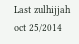Last zulhijjah  oct 25/2014